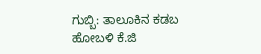ಗುಬ್ಬಿ: ತಾಲೂಕಿನ ಕಡಬ ಹೋಬಳಿ ಕೆ.ಜಿ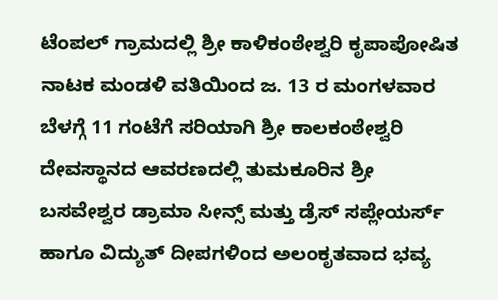ಟೆಂಪಲ್ ಗ್ರಾಮದಲ್ಲಿ ಶ್ರೀ ಕಾಳಿಕಂಠೇಶ್ವರಿ ಕೃಪಾಪೋಷಿತ ನಾಟಕ ಮಂಡಳಿ ವತಿಯಿಂದ ಜ. 13 ರ ಮಂಗಳವಾರ ಬೆಳಗ್ಗೆ 11 ಗಂಟೆಗೆ ಸರಿಯಾಗಿ ಶ್ರೀ ಕಾಲಕಂಠೇಶ್ವರಿ ದೇವಸ್ಥಾನದ ಆವರಣದಲ್ಲಿ ತುಮಕೂರಿನ ಶ್ರೀ ಬಸವೇಶ್ವರ ಡ್ರಾಮಾ ಸೀನ್ಸ್ ಮತ್ತು ಡ್ರೆಸ್ ಸಪ್ಲೇಯರ್ಸ್ ಹಾಗೂ ವಿದ್ಯುತ್ ದೀಪಗಳಿಂದ ಅಲಂಕೃತವಾದ ಭವ್ಯ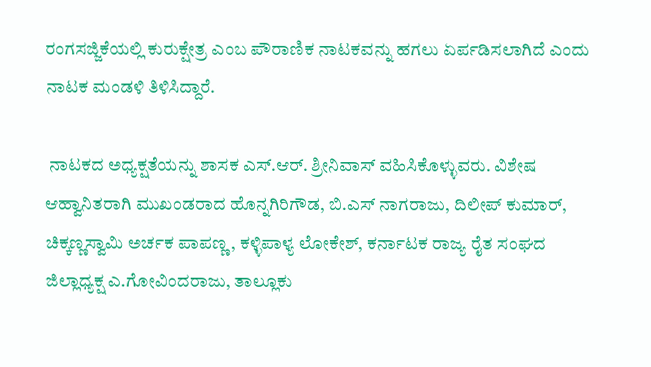ರಂಗಸಜ್ಜಿಕೆಯಲ್ಲಿ ಕುರುಕ್ಷೇತ್ರ ಎಂಬ ಪೌರಾಣಿಕ ನಾಟಕವನ್ನು ಹಗಲು ಏರ್ಪಡಿಸಲಾಗಿದೆ ಎಂದು ನಾಟಕ ಮಂಡಳಿ ತಿಳಿಸಿದ್ದಾರೆ.

 ನಾಟಕದ ಅಧ್ಯಕ್ಷತೆಯನ್ನು ಶಾಸಕ ಎಸ್.ಆರ್. ಶ್ರೀನಿವಾಸ್ ವಹಿಸಿಕೊಳ್ಳುವರು. ವಿಶೇಷ ಆಹ್ವಾನಿತರಾಗಿ ಮುಖಂಡರಾದ ಹೊನ್ನಗಿರಿಗೌಡ, ಬಿ.ಎಸ್ ನಾಗರಾಜು, ದಿಲೀಪ್ ಕುಮಾರ್, ಚಿಕ್ಕಣ್ಣಸ್ವಾಮಿ ಅರ್ಚಕ ಪಾಪಣ್ಣ, ಕಳ್ಳಿಪಾಳ್ಯ ಲೋಕೇಶ್, ಕರ್ನಾಟಕ ರಾಜ್ಯ ರೈತ ಸಂಘದ ಜಿಲ್ಲಾಧ್ಯಕ್ಷ ಎ.ಗೋವಿಂದರಾಜು, ತಾಲ್ಲೂಕು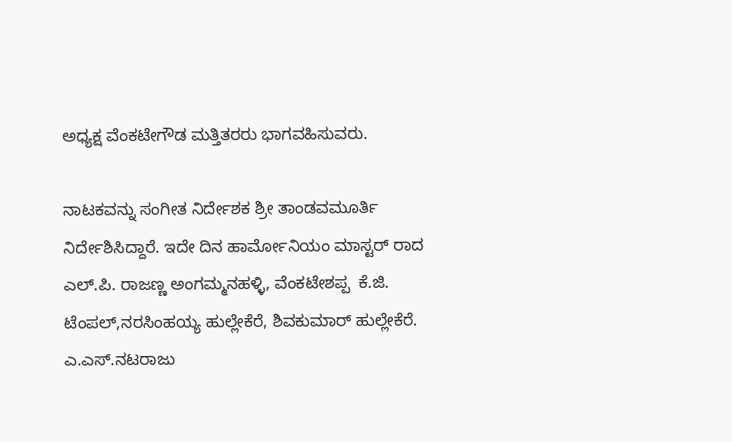ಅಧ್ಯಕ್ಷ ವೆಂಕಟೇಗೌಡ ಮತ್ತಿತರರು ಭಾಗವಹಿಸುವರು.

ನಾಟಕವನ್ನು ಸಂಗೀತ ನಿರ್ದೇಶಕ ಶ್ರೀ ತಾಂಡವಮೂರ್ತಿ ನಿರ್ದೇಶಿಸಿದ್ದಾರೆ. ಇದೇ ದಿನ ಹಾರ್ಮೋನಿಯಂ ಮಾಸ್ಟರ್ ರಾದ ಎಲ್‌.ಪಿ. ರಾಜಣ್ಣ ಅಂಗಮ್ಮನಹಳ್ಳಿ, ವೆಂಕಟೇಶಪ್ಪ  ಕೆ.ಜಿ. ಟೆಂಪಲ್,ನರಸಿಂಹಯ್ಯ ಹುಲ್ಲೇಕೆರೆ, ಶಿವಕುಮಾರ್ ಹುಲ್ಲೇಕೆರೆ. ಎ.ಎಸ್.ನಟರಾಜು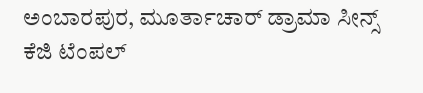ಅಂಬಾರಪುರ, ಮೂರ್ತಾಚಾರ್ ಡ್ರಾಮಾ ಸೀನ್ಸ್ ಕೆಜಿ ಟೆಂಪಲ್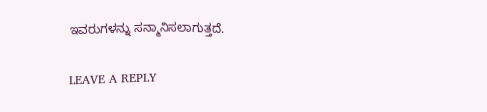ಇವರುಗಳನ್ನು ಸನ್ಮಾನಿಸಲಾಗುತ್ತದೆ.

LEAVE A REPLY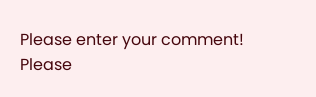Please enter your comment!
Please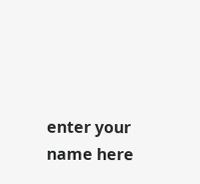enter your name here